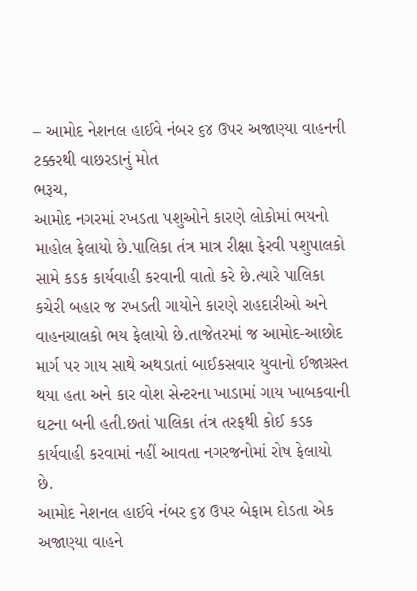– આમોદ નેશનલ હાઈવે નંબર ૬૪ ઉપર અજાણ્યા વાહનની ટક્કરથી વાછરડાનું મોત
ભરૂચ,
આમોદ નગરમાં રખડતા પશુઓને કારણે લોકોમાં ભયનો માહોલ ફેલાયો છે.પાલિકા તંત્ર માત્ર રીક્ષા ફેરવી પશુપાલકો સામે કડક કાર્યવાહી કરવાની વાતો કરે છે.ત્યારે પાલિકા કચેરી બહાર જ રખડતી ગાયોને કારણે રાહદારીઓ અને વાહનચાલકો ભય ફેલાયો છે.તાજેતરમાં જ આમોદ-આછોદ માર્ગ પર ગાય સાથે અથડાતાં બાઈકસવાર યુવાનો ઈજાગ્રસ્ત થયા હતા અને કાર વોશ સેન્ટરના ખાડામાં ગાય ખાબકવાની ઘટના બની હતી.છતાં પાલિકા તંત્ર તરફથી કોઈ કડક કાર્યવાહી કરવામાં નહીં આવતા નગરજનોમાં રોષ ફેલાયો છે.
આમોદ નેશનલ હાઈવે નંબર ૬૪ ઉપર બેફામ દોડતા એક અજાણ્યા વાહને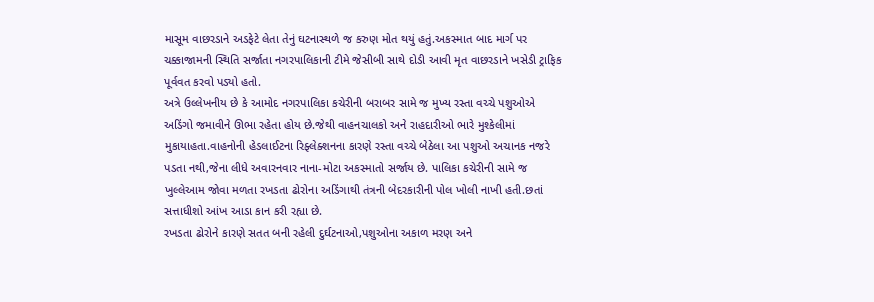માસૂમ વાછરડાને અડફેટે લેતા તેનું ઘટનાસ્થળે જ કરુણ મોત થયું હતું.અકસ્માત બાદ માર્ગ પર ચક્કાજામની સ્થિતિ સર્જાતા નગરપાલિકાની ટીમે જેસીબી સાથે દોડી આવી મૃત વાછરડાને ખસેડી ટ્રાફિક પૂર્વવત કરવો પડ્યો હતો.
અત્રે ઉલ્લેખનીય છે કે આમોદ નગરપાલિકા કચેરીની બરાબર સામે જ મુખ્ય રસ્તા વચ્ચે પશુઓએ અડિંગો જમાવીને ઊભા રહેતા હોય છે.જેથી વાહનચાલકો અને રાહદારીઓ ભારે મુશ્કેલીમાં મુકાયાહતા.વાહનોની હેડલાઈટના રિફ્લેક્શનના કારણે રસ્તા વચ્ચે બેઠેલા આ પશુઓ અચાનક નજરે પડતા નથી,જેના લીધે અવારનવાર નાના-મોટા અકસ્માતો સર્જાય છે. પાલિકા કચેરીની સામે જ ખુલ્લેઆમ જોવા મળતા રખડતા ઢોરોના અડિંગાથી તંત્રની બેદરકારીની પોલ ખોલી નાખી હતી.છતાં સત્તાધીશો આંખ આડા કાન કરી રહ્યા છે.
રખડતા ઢોરોને કારણે સતત બની રહેલી દુર્ઘટનાઓ,પશુઓના અકાળ મરણ અને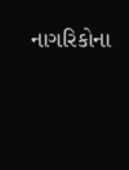નાગરિકોના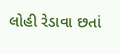લોહી રેડાવા છતાં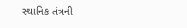સ્થાનિક તંત્રની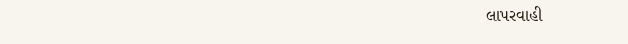લાપરવાહી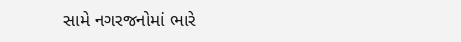સામે નગરજનોમાં ભારે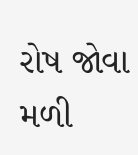રોષ જોવા મળી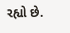રહ્યો છે.